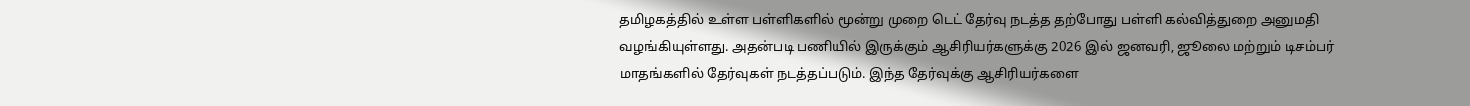தமிழகத்தில் உள்ள பள்ளிகளில் மூன்று முறை டெட் தேர்வு நடத்த தற்போது பள்ளி கல்வித்துறை அனுமதி வழங்கியுள்ளது. அதன்படி பணியில் இருக்கும் ஆசிரியர்களுக்கு 2026 இல் ஜனவரி, ஜூலை மற்றும் டிசம்பர் மாதங்களில் தேர்வுகள் நடத்தப்படும். இந்த தேர்வுக்கு ஆசிரியர்களை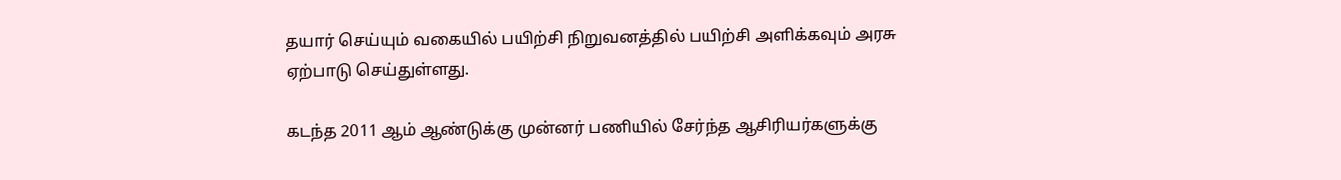தயார் செய்யும் வகையில் பயிற்சி நிறுவனத்தில் பயிற்சி அளிக்கவும் அரசு ஏற்பாடு செய்துள்ளது.

கடந்த 2011 ஆம் ஆண்டுக்கு முன்னர் பணியில் சேர்ந்த ஆசிரியர்களுக்கு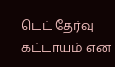டெட் தேர்வு கட்டாயம் என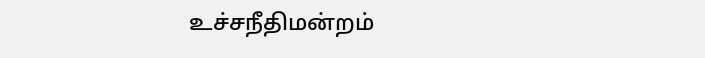உச்சநீதிமன்றம்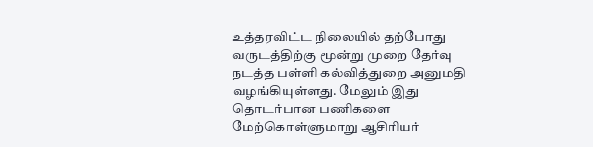உத்தரவிட்ட நிலையில் தற்போது வருடத்திற்கு மூன்று முறை தேர்வு நடத்த பள்ளி கல்வித்துறை அனுமதி வழங்கியுள்ளது. மேலும் இது தொடர்பான பணிகளை மேற்கொள்ளுமாறு ஆசிரியர்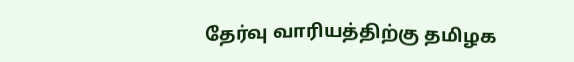தேர்வு வாரியத்திற்கு தமிழக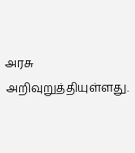அரசு அறிவுறுத்தியுள்ளது.